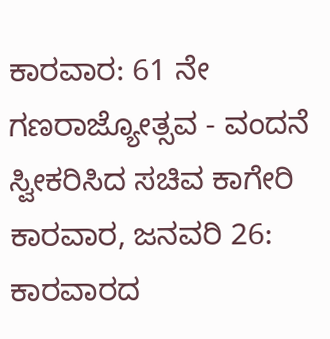ಕಾರವಾರ: 61 ನೇ ಗಣರಾಜ್ಯೋತ್ಸವ - ವಂದನೆ ಸ್ವೀಕರಿಸಿದ ಸಚಿವ ಕಾಗೇರಿ
ಕಾರವಾರ, ಜನವರಿ 26: ಕಾರವಾರದ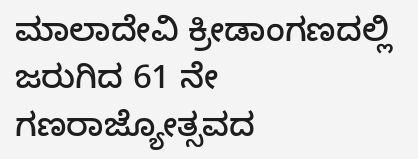ಮಾಲಾದೇವಿ ಕ್ರೀಡಾಂಗಣದಲ್ಲಿ ಜರುಗಿದ 61 ನೇ ಗಣರಾಜ್ಯೋತ್ಸವದ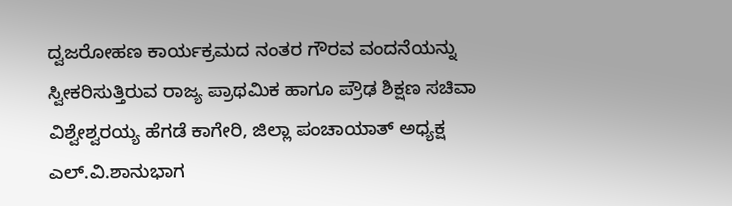ದ್ವಜರೋಹಣ ಕಾರ್ಯಕ್ರಮದ ನಂತರ ಗೌರವ ವಂದನೆಯನ್ನು ಸ್ವೀಕರಿಸುತ್ತಿರುವ ರಾಜ್ಯ ಪ್ರಾಥಮಿಕ ಹಾಗೂ ಪ್ರೌಢ ಶಿಕ್ಷಣ ಸಚಿವಾ ವಿಶ್ವೇಶ್ವರಯ್ಯ ಹೆಗಡೆ ಕಾಗೇರಿ, ಜಿಲ್ಲಾ ಪಂಚಾಯಾತ್ ಅಧ್ಯಕ್ಷ ಎಲ್.ವಿ.ಶಾನುಭಾಗ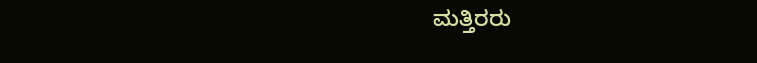ಮತ್ತಿರರು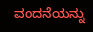ವಂದನೆಯನ್ನು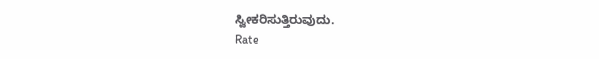ಸ್ವೀಕರಿಸುತ್ತಿರುವುದು.
Rate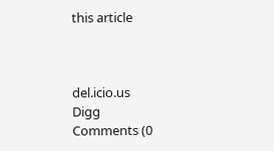this article



del.icio.us
Digg
Comments (0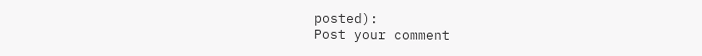posted):
Post your comment